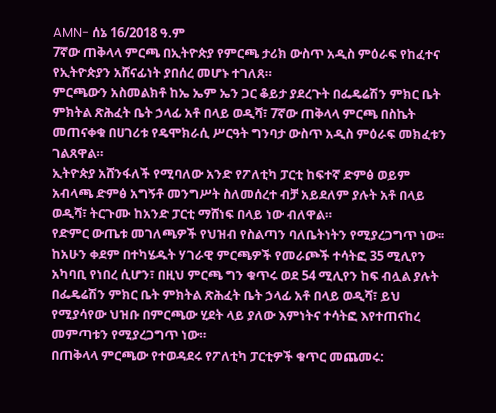AMN- ሰኔ 16/2018 ዓ.ም
7ኛው ጠቅላላ ምርጫ በኢትዮጵያ የምርጫ ታሪክ ውስጥ አዲስ ምዕራፍ የከፈተና የኢትዮጵያን አሸናፊነት ያበሰረ መሆኑ ተገለጸ።
ምርጫውን አስመልክቶ ከኤ ኤም ኤን ጋር ቆይታ ያደረጉት በፌዴሬሽን ምክር ቤት ምክትል ጽሕፈት ቤት ኃላፊ አቶ በላይ ወዲሻ፣ 7ኛው ጠቅላላ ምርጫ በስኬት መጠናቀቁ በሀገሪቱ የዴሞክራሲ ሥርዓት ግንባታ ውስጥ አዲስ ምዕራፍ መክፈቱን ገልጸዋል።
ኢትዮጵያ አሸንፋለች የሚባለው አንድ የፖለቲካ ፓርቲ ከፍተኛ ድምፅ ወይም አብላጫ ድምፅ አግኝቶ መንግሥት ስለመሰረተ ብቻ አይደለም ያሉት አቶ በላይ ወዲሻ፣ ትርጉሙ ከአንድ ፓርቲ ማሸነፍ በላይ ነው ብለዋል።
የድምር ውጤቱ መገለጫዎች የህዝብ የስልጣን ባለቤትነትን የሚያረጋግጥ ነው፡፡
ከአሁን ቀደም በተካሄዱት ሃገራዊ ምርጫዎች የመራጮች ተሳትፎ 35 ሚሊየን አካባቢ የነበረ ሲሆን፣ በዚህ ምርጫ ግን ቁጥሩ ወደ 54 ሚሊየን ከፍ ብሏል ያሉት በፌዴሬሽን ምክር ቤት ምክትል ጽሕፈት ቤት ኃላፊ አቶ በላይ ወዲሻ፣ ይህ የሚያሳየው ህዝቡ በምርጫው ሂደት ላይ ያለው እምነትና ተሳትፎ እየተጠናከረ መምጣቱን የሚያረጋግጥ ነው።
በጠቅላላ ምርጫው የተወዳደሩ የፖለቲካ ፓርቲዎች ቁጥር መጨመሩ: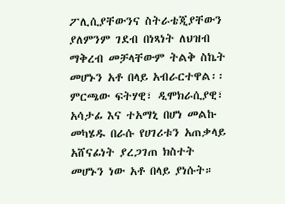ፖሊሲያቸውንና ስትራቴጂያቸውን ያለምንም ገደብ በነጻነት ለህዝብ ማቅረብ መቻላቸውም ትልቅ ስኬት መሆኑን አቶ በላይ አብራርተዋል፡፡
ምርጫው ፍትሃዊ፣ ዲሞክራሲያዊ፣ አሳታፊ እና ተአማኒ በሆነ መልኩ መካሄዱ በራሱ የሀገሪቱን አጠቃላይ አሸናፊነት ያረጋገጠ ክስተት መሆኑን ነው አቶ በላይ ያነሱት።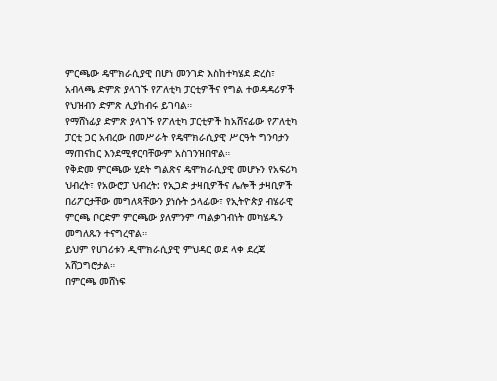ምርጫው ዴሞክራሲያዊ በሆነ መንገድ እስከተካሄደ ድረስ፣ አብላጫ ድምጽ ያላገኙ የፖለቲካ ፓርቲዎችና የግል ተወዳዳሪዎች የህዝብን ድምጽ ሊያከብሩ ይገባል።
የማሸነፊያ ድምጽ ያላገኙ የፖለቲካ ፓርቲዎች ከአሸናፊው የፖለቲካ ፓርቲ ጋር አብረው በመሥራት የዴሞክራሲያዊ ሥርዓት ግንባታን ማጠናከር እንደሚኖርባቸውም አስገንዝበዋል።
የቅድመ ምርጫው ሂደት ግልጽና ዴሞክራሲያዊ መሆኑን የአፍሪካ ህብረት፣ የአውሮፓ ህብረት: የኢጋድ ታዛቢዎችና ሌሎች ታዛቢዎች በሪፖርታቸው መግለጻቸውን ያነሱት ኃላፊው፣ የኢትዮጵያ ብሄራዊ ምርጫ ቦርድም ምርጫው ያለምንም ጣልቃገብነት መካሄዱን መግለጹን ተናግረዋል።
ይህም የሀገሪቱን ዲሞክራሲያዊ ምህዳር ወደ ላቀ ደረጃ አሸጋግሮታል።
በምርጫ መሸነፍ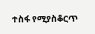ተስፋ የሚያስቆርጥ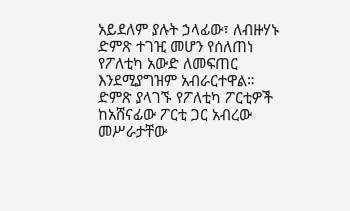አይደለም ያሉት ኃላፊው፣ ለብዙሃኑ ድምጽ ተገዢ መሆን የሰለጠነ የፖለቲካ አውድ ለመፍጠር እንደሚያግዝም አብራርተዋል።
ድምጽ ያላገኙ የፖለቲካ ፖርቲዎች ከአሸናፊው ፖርቲ ጋር አብረው መሥራታቸው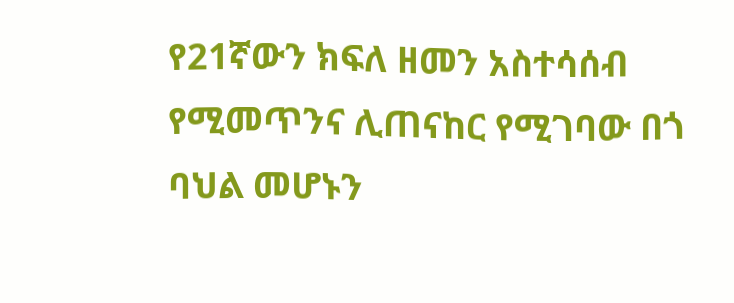የ21ኛውን ክፍለ ዘመን አስተሳሰብ የሚመጥንና ሊጠናከር የሚገባው በጎ ባህል መሆኑን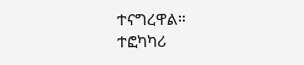ተናግረዋል።
ተፎካካሪ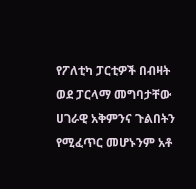የፖለቲካ ፓርቲዎች በብዛት ወደ ፓርላማ መግባታቸው ሀገራዊ አቅምንና ጉልበትን የሚፈጥር መሆኑንም አቶ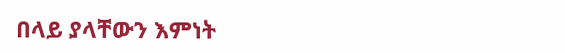በላይ ያላቸውን እምነት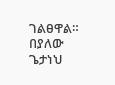ገልፀዋል።
በያለው ጌታነህ